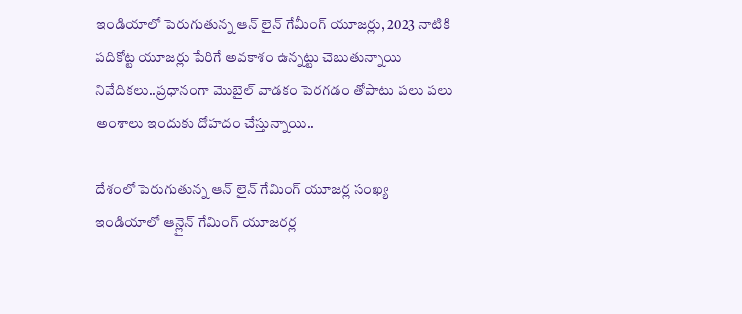ఇండియాలో పెరుగుతున్న ఆన్ లైన్ గేమీంగ్ యూజర్లు, 2023 నాటికి పదికోట్ట యూజర్లు పేరిగే అవకాశం ఉన్నట్టు చెబుతున్నాయి నివేదికలు..ప్రధానంగా మొబైల్ వాడకం పెరగడం తోపాటు పలు పలు అంశాలు ఇందుకు దోహదం చేస్తున్నాయి..

దేశంలో పెరుగుతున్న ఆన్ లైన్ గేమింగ్ యూజర్ల సంఖ్య
ఇండియాలో ఆన్లైన్ గేమింగ్ యూజరర్ల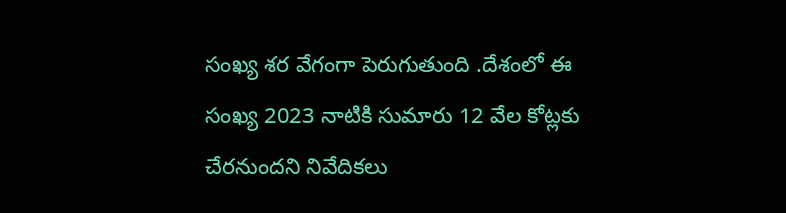సంఖ్య శర వేగంగా పెరుగుతుంది .దేశంలో ఈ సంఖ్య 2023 నాటికి సుమారు 12 వేల కోట్లకు చేరనుందని నివేదికలు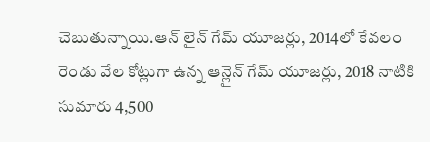చెబుతున్నాయి.ఆన్ లైన్ గేమ్ యూజర్లు, 2014లో కేవలం రెండు వేల కోట్లుగా ఉన్న ఆన్లైన్ గేమ్ యూజర్లు, 2018 నాటికి సుమారు 4,500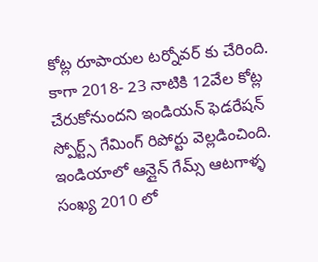కోట్ల రూపాయల టర్నోవర్ కు చేరింది. కాగా 2018- 23 నాటికి 12వేల కోట్ల చేరుకోనుందని ఇండియన్ ఫెడరేషన్ స్పోర్ట్స్ గేమింగ్ రిపోర్టు వెల్లడించింది. ఇండియాలో ఆన్లైన్ గేమ్స్ ఆటగాళ్ళ సంఖ్య 2010 లో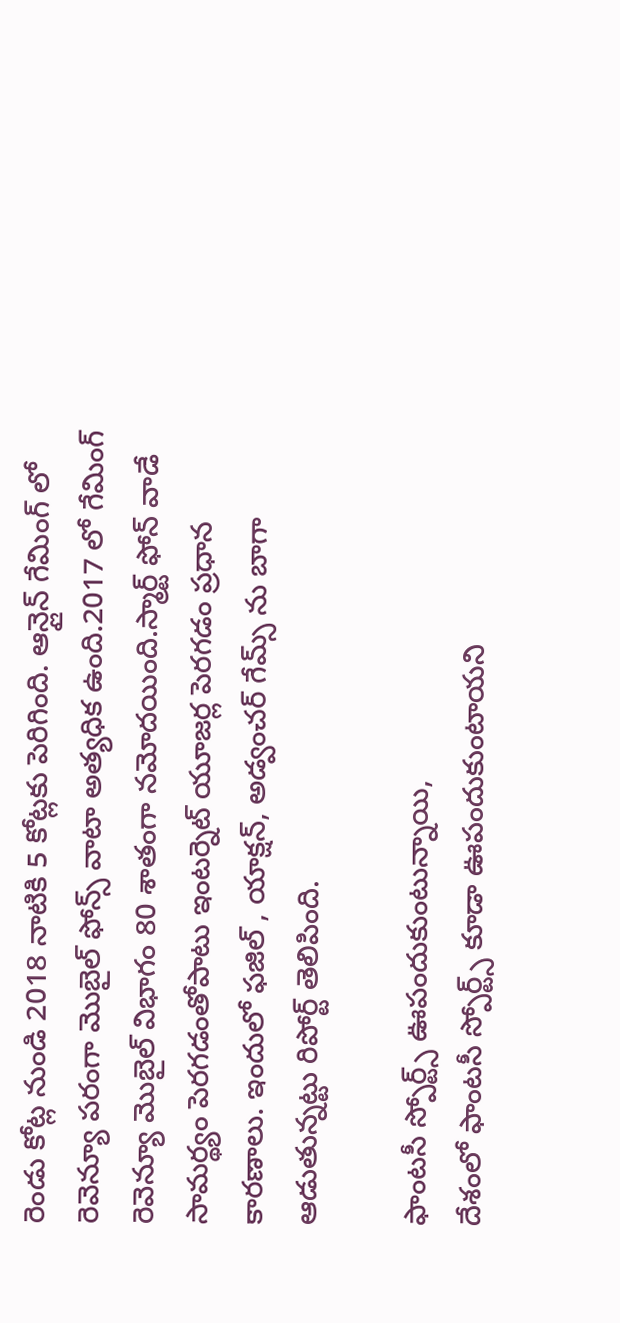రెండు కోట్ల నుండి 2018 నాటికి 5 కోట్లకు పెరిగింది. ఆన్లైన్ గేమింగ్ లో రెవెన్యూ పరంగా మొబైల్ ఫోన్స్ వాటా అత్యధిక ఉంది.2017 లో గేమింగ్ రెవెన్యూ మొబైల్ విభాగం 80 శాతంగా నమోదయింది.స్మార్ట్ ఫోన్ వాడే సామర్థ్యం పెరగడంతోపాటు ఇంటర్నెట్ యూజర్ల పెరగడం ప్రధాన కారణాలు. ఇందులో ఫజిల్ , యాక్షన్, అడ్వంచర్ గేమ్స్ ను బాగా ఆడుతున్నట్టు రిపోర్ట్ తెలిపింది.

ఫాంటసీ స్పోర్ట్స్ ఊపందుకుంటున్నాయి,
దేశంలో ఫాంటసీ స్పోర్ట్స్ కూడా ఊపందుకుంటాయని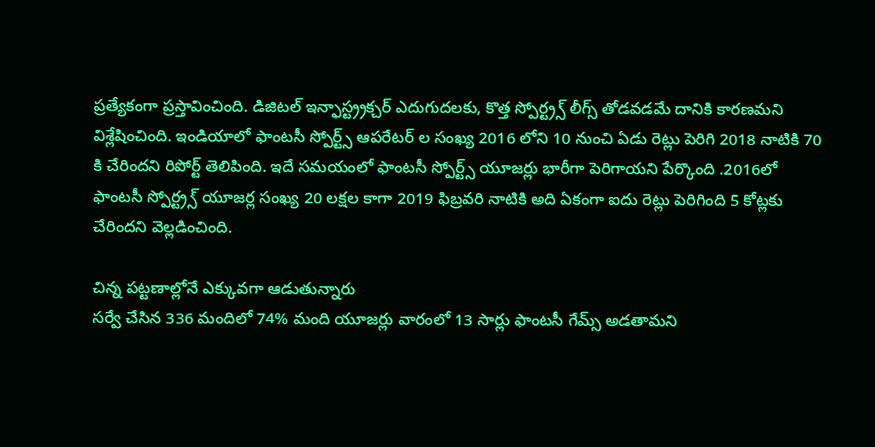ప్రత్యేకంగా ప్రస్తావించింది. డిజిటల్ ఇన్ఫాస్ట్ర్రక్చర్ ఎదుగుదలకు, కొత్త స్పోర్ట్ర్స్ లీగ్స్ తోడవడమే దానికి కారణమని విశ్లేషించింది. ఇండియాలో ఫాంటసీ స్పోర్ట్స్ ఆపరేటర్ ల సంఖ్య 2016 లోని 10 నుంచి ఏడు రెట్లు పెరిగి 2018 నాటికి 70 కి చేరిందని రిపోర్ట్ తెలిపింది. ఇదే సమయంలో ఫాంటసీ స్పోర్ట్స్ యూజర్లు భారీగా పెరిగాయని పేర్కొంది .2016లో ఫాంటసీ స్పోర్ట్ర్స్ యూజర్ల సంఖ్య 20 లక్షల కాగా 2019 ఫిబ్రవరి నాటికి అది ఏకంగా ఐదు రెట్లు పెరిగింది 5 కోట్లకు చేరిందని వెల్లడించింది.

చిన్న పట్టణాల్లోనే ఎక్కువగా ఆడుతున్నారు
సర్వే చేసిన 336 మందిలో 74% మంది యూజర్లు వారంలో 13 సార్లు ఫాంటసీ గేమ్స్ అడతామని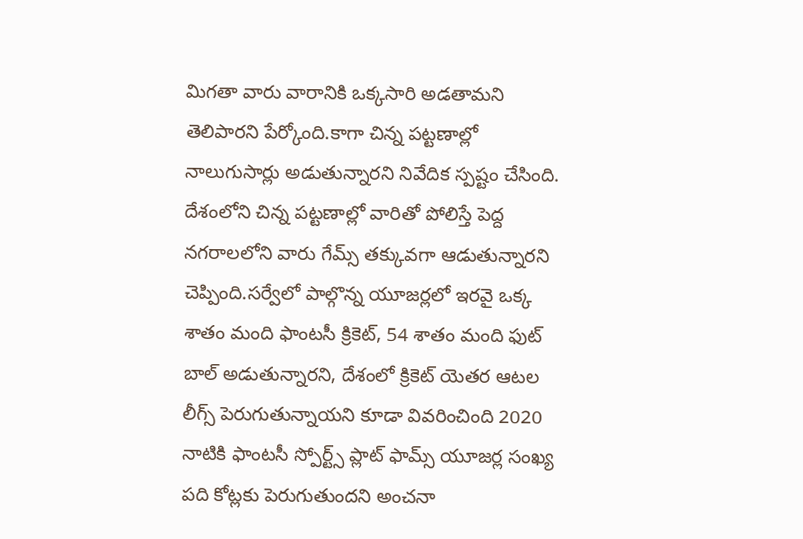మిగతా వారు వారానికి ఒక్కసారి అడతామని తెలిపారని పేర్కోంది.కాగా చిన్న పట్టణాల్లో నాలుగుసార్లు అడుతున్నారని నివేదిక స్పష్టం చేసింది. దేశంలోని చిన్న పట్టణాల్లో వారితో పోలిస్తే పెద్ద నగరాలలోని వారు గేమ్స్ తక్కువగా ఆడుతున్నారని చెప్పింది.సర్వేలో పాల్గొన్న యూజర్లలో ఇరవై ఒక్క శాతం మంది ఫాంటసీ క్రికెట్, 54 శాతం మంది ఫుట్ బాల్ అడుతున్నారని, దేశంలో క్రికెట్ యెతర ఆటల లీగ్స్ పెరుగుతున్నాయని కూడా వివరించింది 2020 నాటికి ఫాంటసీ స్పోర్ట్స్ ప్లాట్ ఫామ్స్ యూజర్ల సంఖ్య పది కోట్లకు పెరుగుతుందని అంచనా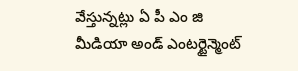వేస్తున్నట్లు ఏ పీ ఎం జి మీడియా అండ్ ఎంటర్టైన్మెంట్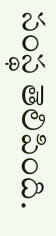సంస్థ తెలిపింది.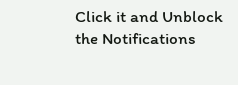Click it and Unblock the Notifications